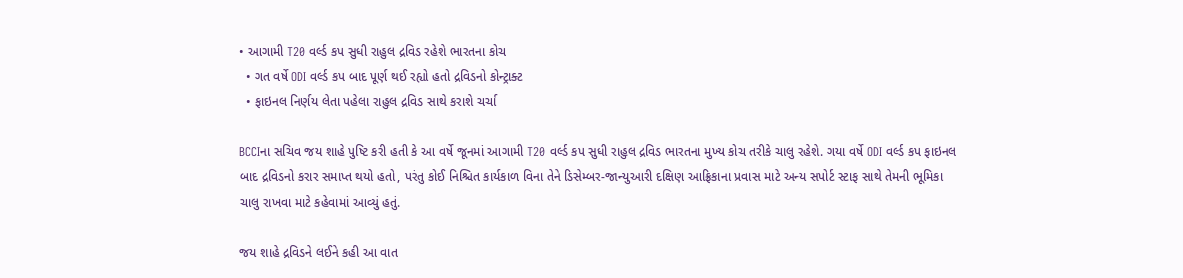• આગામી T20 વર્લ્ડ કપ સુધી રાહુલ દ્રવિડ રહેશે ભારતના કોચ
  • ગત વર્ષે ODI વર્લ્ડ કપ બાદ પૂર્ણ થઈ રહ્યો હતો દ્રવિડનો કોન્ટ્રાક્ટ
  • ફાઇનલ નિર્ણય લેતા પહેલા રાહુલ દ્રવિડ સાથે કરાશે ચર્ચા

BCCIના સચિવ જય શાહે પુષ્ટિ કરી હતી કે આ વર્ષે જૂનમાં આગામી T20 વર્લ્ડ કપ સુધી રાહુલ દ્રવિડ ભારતના મુખ્ય કોચ તરીકે ચાલુ રહેશે. ગયા વર્ષે ODI વર્લ્ડ કપ ફાઇનલ બાદ દ્રવિડનો કરાર સમાપ્ત થયો હતો, પરંતુ કોઈ નિશ્ચિત કાર્યકાળ વિના તેને ડિસેમ્બર-જાન્યુઆરી દક્ષિણ આફ્રિકાના પ્રવાસ માટે અન્ય સપોર્ટ સ્ટાફ સાથે તેમની ભૂમિકા ચાલુ રાખવા માટે કહેવામાં આવ્યું હતું.

જય શાહે દ્રવિડને લઈને કહી આ વાત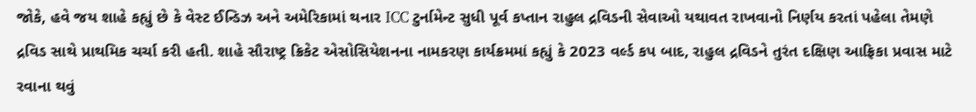જોકે, હવે જય શાહે કહ્યું છે કે વેસ્ટ ઈન્ડિઝ અને અમેરિકામાં થનાર ICC ટુર્નામેન્ટ સુધી પૂર્વ કપ્તાન રાહુલ દ્રવિડની સેવાઓ યથાવત રાખવાનો નિર્ણય કરતાં પહેલા તેમણે દ્રવિડ સાથે પ્રાથમિક ચર્ચા કરી હતી. શાહે સૌરાષ્ટ્ર ક્રિકેટ એસોસિયેશનના નામકરણ કાર્યક્રમમાં કહ્યું કે 2023 વર્લ્ડ કપ બાદ, રાહુલ દ્રવિડને તુરંત દક્ષિણ આફ્રિકા પ્રવાસ માટે રવાના થવું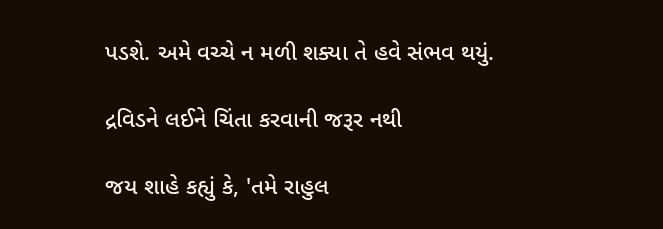પડશે. અમે વચ્ચે ન મળી શક્યા તે હવે સંભવ થયું.

દ્રવિડને લઈને ચિંતા કરવાની જરૂર નથી

જય શાહે કહ્યું કે, 'તમે રાહુલ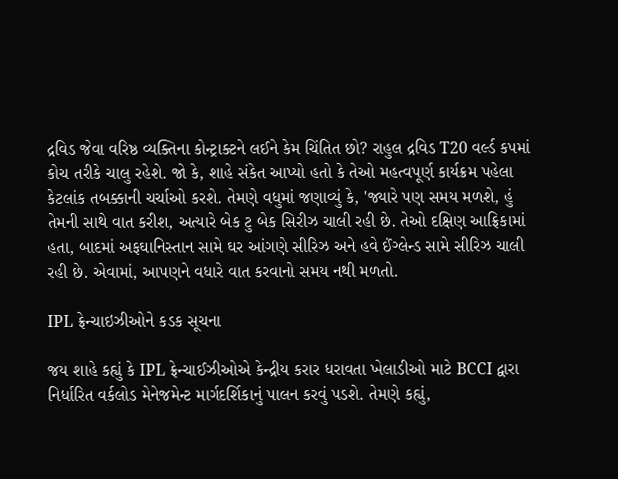દ્રવિડ જેવા વરિષ્ઠ વ્યક્તિના કોન્ટ્રાક્ટને લઈને કેમ ચિંતિત છો? રાહુલ દ્રવિડ T20 વર્લ્ડ કપમાં કોચ તરીકે ચાલુ રહેશે. જો કે, શાહે સંકેત આપ્યો હતો કે તેઓ મહત્વપૂર્ણ કાર્યક્રમ પહેલા કેટલાંક તબક્કાની ચર્ચાઓ કરશે. તેમણે વધુમાં જણાવ્યું કે, 'જ્યારે પણ સમય મળશે, હું તેમની સાથે વાત કરીશ, અત્યારે બેક ટુ બેક સિરીઝ ચાલી રહી છે. તેઓ દક્ષિણ આફ્રિકામાં હતા, બાદમાં અફઘાનિસ્તાન સામે ઘર આંગણે સીરિઝ અને હવે ઈંગ્લેન્ડ સામે સીરિઝ ચાલી રહી છે. એવામાં, આપણને વધારે વાત કરવાનો સમય નથી મળતો.

IPL ફ્રેન્ચાઇઝીઓને કડક સૂચના

જય શાહે કહ્યું કે IPL ફ્રેન્ચાઈઝીઓએ કેન્દ્રીય કરાર ધરાવતા ખેલાડીઓ માટે BCCI દ્વારા નિર્ધારિત વર્કલોડ મેનેજમેન્ટ માર્ગદર્શિકાનું પાલન કરવું પડશે. તેમણે કહ્યું,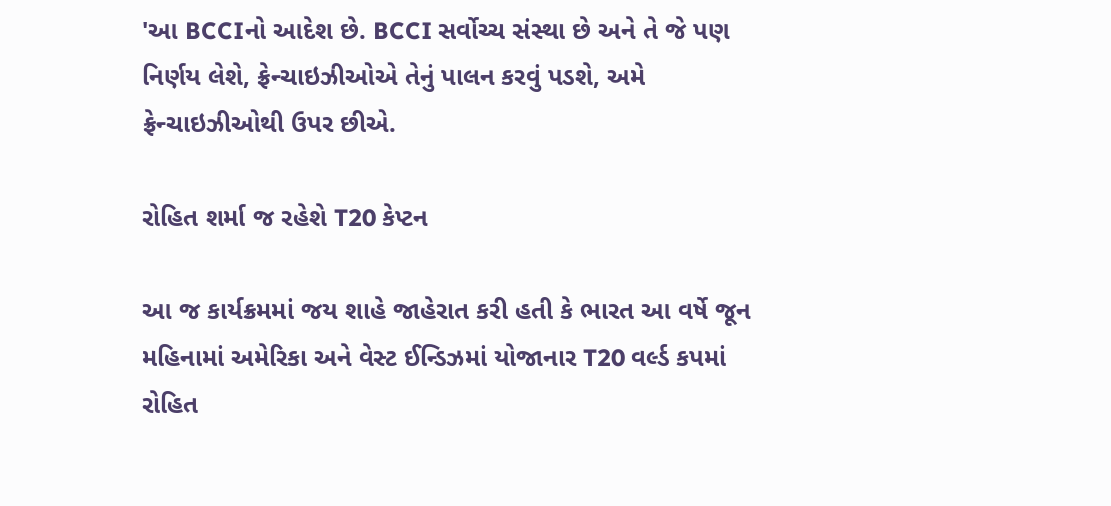'આ BCCIનો આદેશ છે. BCCI સર્વોચ્ચ સંસ્થા છે અને તે જે પણ નિર્ણય લેશે, ફ્રેન્ચાઇઝીઓએ તેનું પાલન કરવું પડશે, અમે ફ્રેન્ચાઇઝીઓથી ઉપર છીએ.

રોહિત શર્મા જ રહેશે T20 કેપ્ટન

આ જ કાર્યક્રમમાં જય શાહે જાહેરાત કરી હતી કે ભારત આ વર્ષે જૂન મહિનામાં અમેરિકા અને વેસ્ટ ઈન્ડિઝમાં યોજાનાર T20 વર્લ્ડ કપમાં રોહિત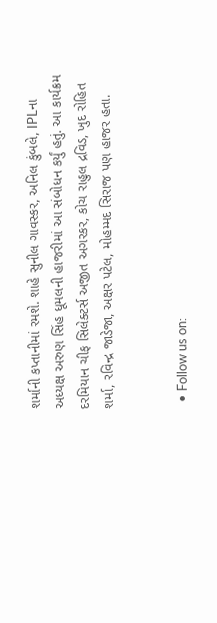શર્માની કપ્તાનીમાં રમશે. શાહે સુનીલ ગાવસ્કર, અનિલ કુંબલે, IPLના અધ્યક્ષ અરુણ સિંહ ધૂમલની હાજરીમાં આ સંબોધન કર્યું હતું. આ કાર્યક્રમ દરમિયાન ચીફ સિલેક્ટર્સ અજીત અગરકર, કોચ રાહુલ દ્રવિડ, ખુદ રોહિત શર્મા, રવિન્દ્ર જાડેજા, અક્ષર પટેલ, મોહમ્મદ સિરાજ પણ હાજર હતા.


  • Follow us on: